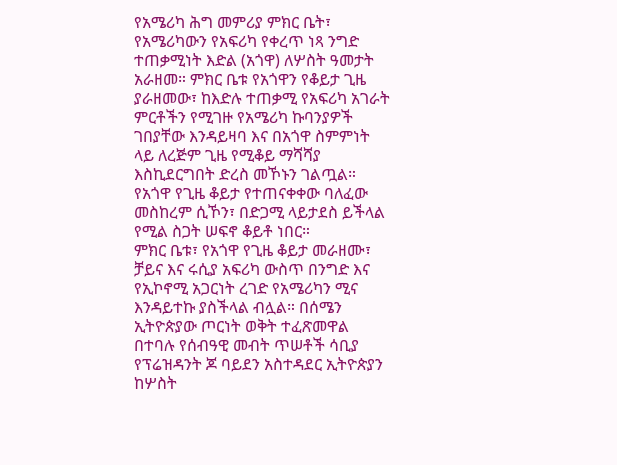የአሜሪካ ሕግ መምሪያ ምክር ቤት፣ የአሜሪካውን የአፍሪካ የቀረጥ ነጻ ንግድ ተጠቃሚነት እድል (አጎዋ) ለሦስት ዓመታት አራዘመ። ምክር ቤቱ የአጎዋን የቆይታ ጊዜ ያራዘመው፣ ከእድሉ ተጠቃሚ የአፍሪካ አገራት ምርቶችን የሚገዙ የአሜሪካ ኩባንያዎች ገበያቸው እንዳይዛባ እና በአጎዋ ስምምነት ላይ ለረጅም ጊዜ የሚቆይ ማሻሻያ እስኪደርግበት ድረስ መኾኑን ገልጧል። የአጎዋ የጊዜ ቆይታ የተጠናቀቀው ባለፈው መስከረም ሲኾን፣ በድጋሚ ላይታደስ ይችላል የሚል ስጋት ሠፍኖ ቆይቶ ነበር።
ምክር ቤቱ፣ የአጎዋ የጊዜ ቆይታ መራዘሙ፣ ቻይና እና ሩሲያ አፍሪካ ውስጥ በንግድ እና የኢኮኖሚ አጋርነት ረገድ የአሜሪካን ሚና እንዳይተኩ ያስችላል ብሏል። በሰሜን ኢትዮጵያው ጦርነት ወቅት ተፈጽመዋል በተባሉ የሰብዓዊ መብት ጥሠቶች ሳቢያ የፕሬዝዳንት ጆ ባይደን አስተዳደር ኢትዮጵያን ከሦስት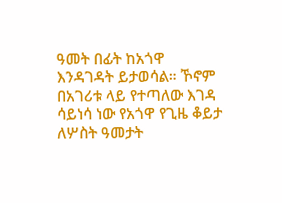ዓመት በፊት ከአጎዋ እንዳገዳት ይታወሳል። ኾኖም በአገሪቱ ላይ የተጣለው እገዳ ሳይነሳ ነው የአጎዋ የጊዜ ቆይታ ለሦስት ዓመታት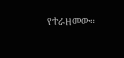የተራዘመው።